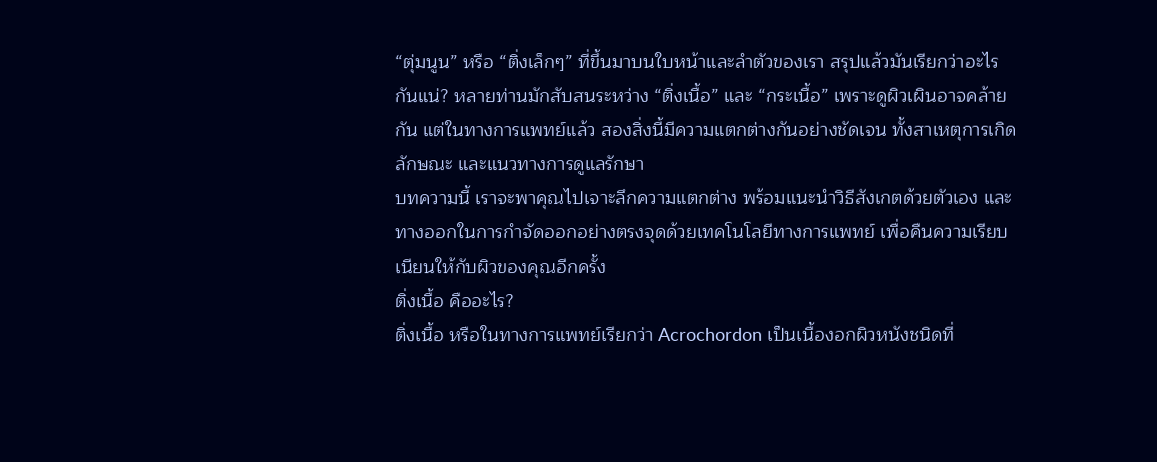“ตุ่มนูน” หรือ “ติ่งเล็กๆ” ที่ขึ้นมาบนใบหน้าและลำตัวของเรา สรุปแล้วมันเรียกว่าอะไรกันแน่? หลายท่านมักสับสนระหว่าง “ติ่งเนื้อ” และ “กระเนื้อ” เพราะดูผิวเผินอาจคล้ายกัน แต่ในทางการแพทย์แล้ว สองสิ่งนี้มีความแตกต่างกันอย่างชัดเจน ทั้งสาเหตุการเกิด ลักษณะ และแนวทางการดูแลรักษา
บทความนี้ เราจะพาคุณไปเจาะลึกความแตกต่าง พร้อมแนะนำวิธีสังเกตด้วยตัวเอง และทางออกในการกำจัดออกอย่างตรงจุดด้วยเทคโนโลยีทางการแพทย์ เพื่อคืนความเรียบเนียนให้กับผิวของคุณอีกครั้ง
ติ่งเนื้อ คืออะไร?
ติ่งเนื้อ หรือในทางการแพทย์เรียกว่า Acrochordon เป็นเนื้องอกผิวหนังชนิดที่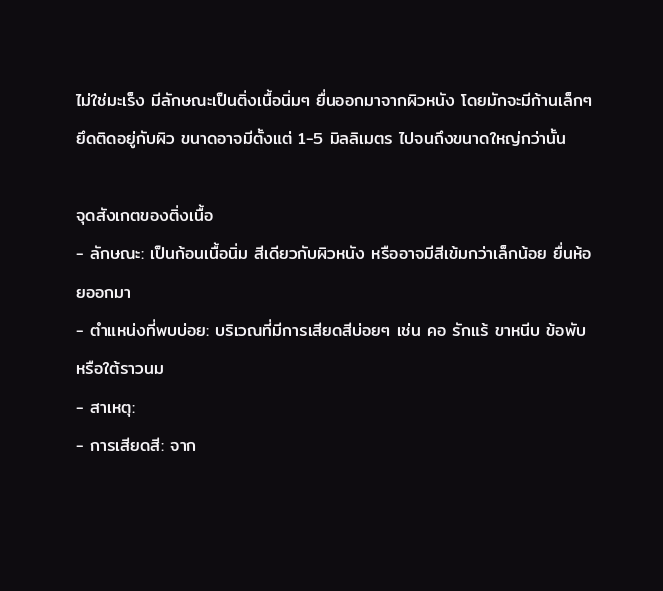ไม่ใช่มะเร็ง มีลักษณะเป็นติ่งเนื้อนิ่มๆ ยื่นออกมาจากผิวหนัง โดยมักจะมีก้านเล็กๆ ยึดติดอยู่กับผิว ขนาดอาจมีตั้งแต่ 1-5 มิลลิเมตร ไปจนถึงขนาดใหญ่กว่านั้น

จุดสังเกตของติ่งเนื้อ
- ลักษณะ: เป็นก้อนเนื้อนิ่ม สีเดียวกับผิวหนัง หรืออาจมีสีเข้มกว่าเล็กน้อย ยื่นห้อยออกมา
- ตำแหน่งที่พบบ่อย: บริเวณที่มีการเสียดสีบ่อยๆ เช่น คอ รักแร้ ขาหนีบ ข้อพับ หรือใต้ราวนม
- สาเหตุ:
- การเสียดสี: จาก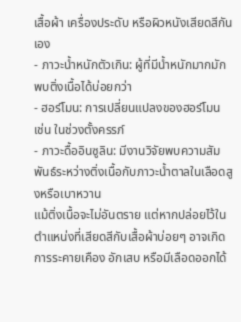เสื้อผ้า เครื่องประดับ หรือผิวหนังเสียดสีกันเอง
- ภาวะน้ำหนักตัวเกิน: ผู้ที่มีน้ำหนักมากมักพบติ่งเนื้อได้บ่อยกว่า
- ฮอร์โมน: การเปลี่ยนแปลงของฮอร์โมน เช่น ในช่วงตั้งครรภ์
- ภาวะดื้ออินซูลิน: มีงานวิจัยพบความสัมพันธ์ระหว่างติ่งเนื้อกับภาวะน้ำตาลในเลือดสูงหรือเบาหวาน
แม้ติ่งเนื้อจะไม่อันตราย แต่หากปล่อยไว้ในตำแหน่งที่เสียดสีกับเสื้อผ้าบ่อยๆ อาจเกิดการระคายเคือง อักเสบ หรือมีเลือดออกได้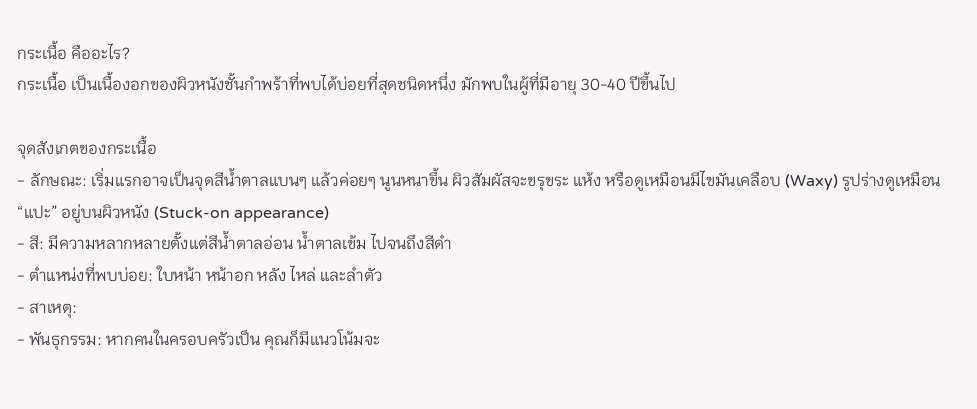กระเนื้อ คืออะไร?
กระเนื้อ เป็นเนื้องอกของผิวหนังชั้นกำพร้าที่พบได้บ่อยที่สุดชนิดหนึ่ง มักพบในผู้ที่มีอายุ 30-40 ปีขึ้นไป

จุดสังเกตของกระเนื้อ
- ลักษณะ: เริ่มแรกอาจเป็นจุดสีน้ำตาลแบนๆ แล้วค่อยๆ นูนหนาขึ้น ผิวสัมผัสจะขรุขระ แห้ง หรือดูเหมือนมีไขมันเคลือบ (Waxy) รูปร่างดูเหมือน “แปะ” อยู่บนผิวหนัง (Stuck-on appearance)
- สี: มีความหลากหลายตั้งแต่สีน้ำตาลอ่อน น้ำตาลเข้ม ไปจนถึงสีดำ
- ตำแหน่งที่พบบ่อย: ใบหน้า หน้าอก หลัง ไหล่ และลำตัว
- สาเหตุ:
- พันธุกรรม: หากคนในครอบครัวเป็น คุณก็มีแนวโน้มจะ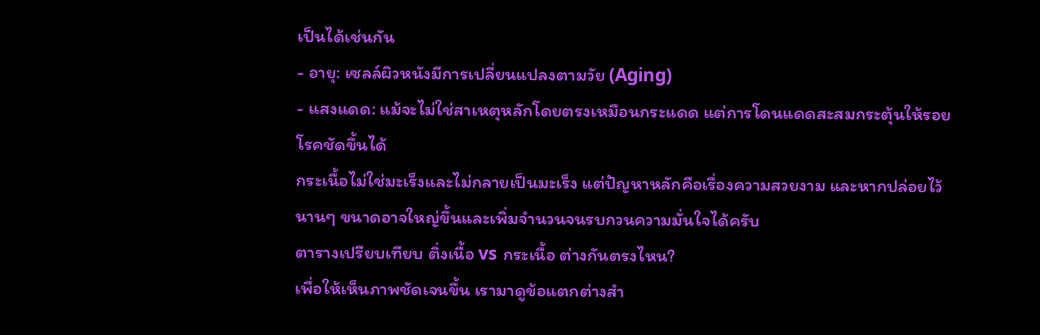เป็นได้เช่นกัน
- อายุ: เซลล์ผิวหนังมีการเปลี่ยนแปลงตามวัย (Aging)
- แสงแดด: แม้จะไม่ใช่สาเหตุหลักโดยตรงเหมือนกระแดด แต่การโดนแดดสะสมกระตุ้นให้รอยโรคชัดขึ้นได้
กระเนื้อไม่ใช่มะเร็งและไม่กลายเป็นมะเร็ง แต่ปัญหาหลักคือเรื่องความสวยงาม และหากปล่อยไว้นานๆ ขนาดอาจใหญ่ขึ้นและเพิ่มจำนวนจนรบกวนความมั่นใจได้ครับ
ตารางเปรียบเทียบ ติ่งเนื้อ vs กระเนื้อ ต่างกันตรงไหน?
เพื่อให้เห็นภาพชัดเจนขึ้น เรามาดูข้อแตกต่างสำ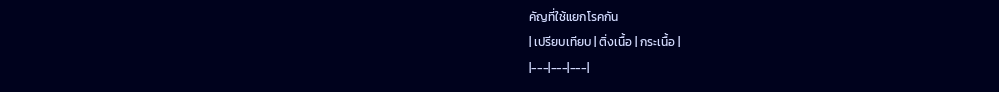คัญที่ใช้แยกโรคกัน
| เปรียบเทียบ | ติ่งเนื้อ | กระเนื้อ |
|---|---|---|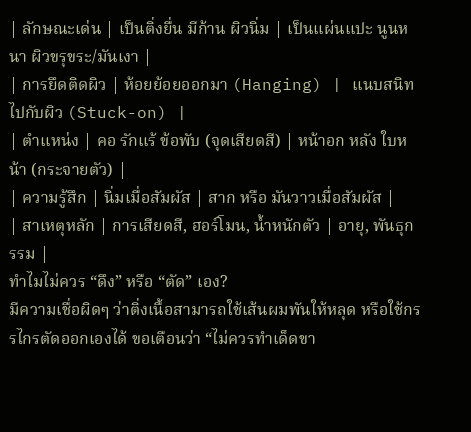| ลักษณะเด่น | เป็นติ่งยื่น มีก้าน ผิวนิ่ม | เป็นแผ่นแปะ นูนหนา ผิวขรุขระ/มันเงา |
| การยึดติดผิว | ห้อยย้อยออกมา (Hanging) | แนบสนิทไปกับผิว (Stuck-on) |
| ตำแหน่ง | คอ รักแร้ ข้อพับ (จุดเสียดสี) | หน้าอก หลัง ใบหน้า (กระจายตัว) |
| ความรู้สึก | นิ่มเมื่อสัมผัส | สาก หรือ มันวาวเมื่อสัมผัส |
| สาเหตุหลัก | การเสียดสี, ฮอร์โมน, น้ำหนักตัว | อายุ, พันธุกรรม |
ทำไมไม่ควร “ดึง” หรือ “ตัด” เอง?
มีความเชื่อผิดๆ ว่าติ่งเนื้อสามารถใช้เส้นผมพันให้หลุด หรือใช้กรรไกรตัดออกเองได้ ขอเตือนว่า “ไม่ควรทำเด็ดขา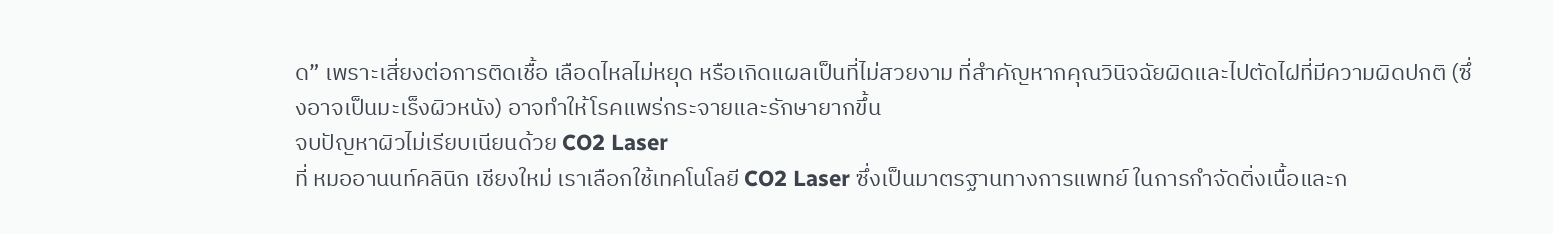ด” เพราะเสี่ยงต่อการติดเชื้อ เลือดไหลไม่หยุด หรือเกิดแผลเป็นที่ไม่สวยงาม ที่สำคัญหากคุณวินิจฉัยผิดและไปตัดไฝที่มีความผิดปกติ (ซึ่งอาจเป็นมะเร็งผิวหนัง) อาจทำให้โรคแพร่กระจายและรักษายากขึ้น
จบปัญหาผิวไม่เรียบเนียนด้วย CO2 Laser
ที่ หมออานนท์คลินิก เชียงใหม่ เราเลือกใช้เทคโนโลยี CO2 Laser ซึ่งเป็นมาตรฐานทางการแพทย์ ในการกำจัดติ่งเนื้อและก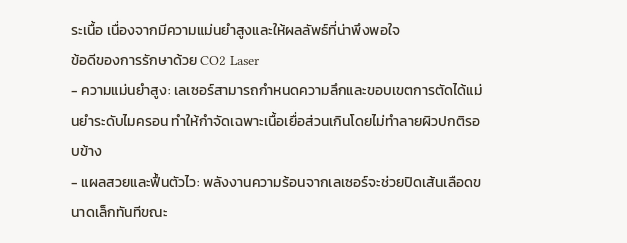ระเนื้อ เนื่องจากมีความแม่นยำสูงและให้ผลลัพธ์ที่น่าพึงพอใจ
ข้อดีของการรักษาด้วย CO2 Laser
- ความแม่นยำสูง: เลเซอร์สามารถกำหนดความลึกและขอบเขตการตัดได้แม่นยำระดับไมครอน ทำให้กำจัดเฉพาะเนื้อเยื่อส่วนเกินโดยไม่ทำลายผิวปกติรอบข้าง
- แผลสวยและฟื้นตัวไว: พลังงานความร้อนจากเลเซอร์จะช่วยปิดเส้นเลือดขนาดเล็กทันทีขณะ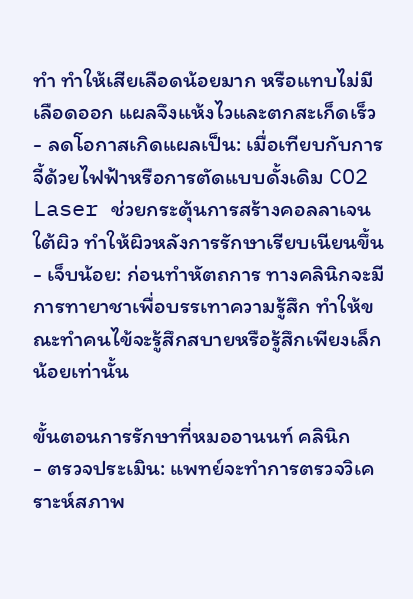ทำ ทำให้เสียเลือดน้อยมาก หรือแทบไม่มีเลือดออก แผลจึงแห้งไวและตกสะเก็ดเร็ว
- ลดโอกาสเกิดแผลเป็น: เมื่อเทียบกับการจี้ด้วยไฟฟ้าหรือการตัดแบบดั้งเดิม CO2 Laser ช่วยกระตุ้นการสร้างคอลลาเจนใต้ผิว ทำให้ผิวหลังการรักษาเรียบเนียนขึ้น
- เจ็บน้อย: ก่อนทำหัตถการ ทางคลินิกจะมีการทายาชาเพื่อบรรเทาความรู้สึก ทำให้ขณะทำคนไข้จะรู้สึกสบายหรือรู้สึกเพียงเล็กน้อยเท่านั้น

ขั้นตอนการรักษาที่หมออานนท์ คลินิก
- ตรวจประเมิน: แพทย์จะทำการตรวจวิเคราะห์สภาพ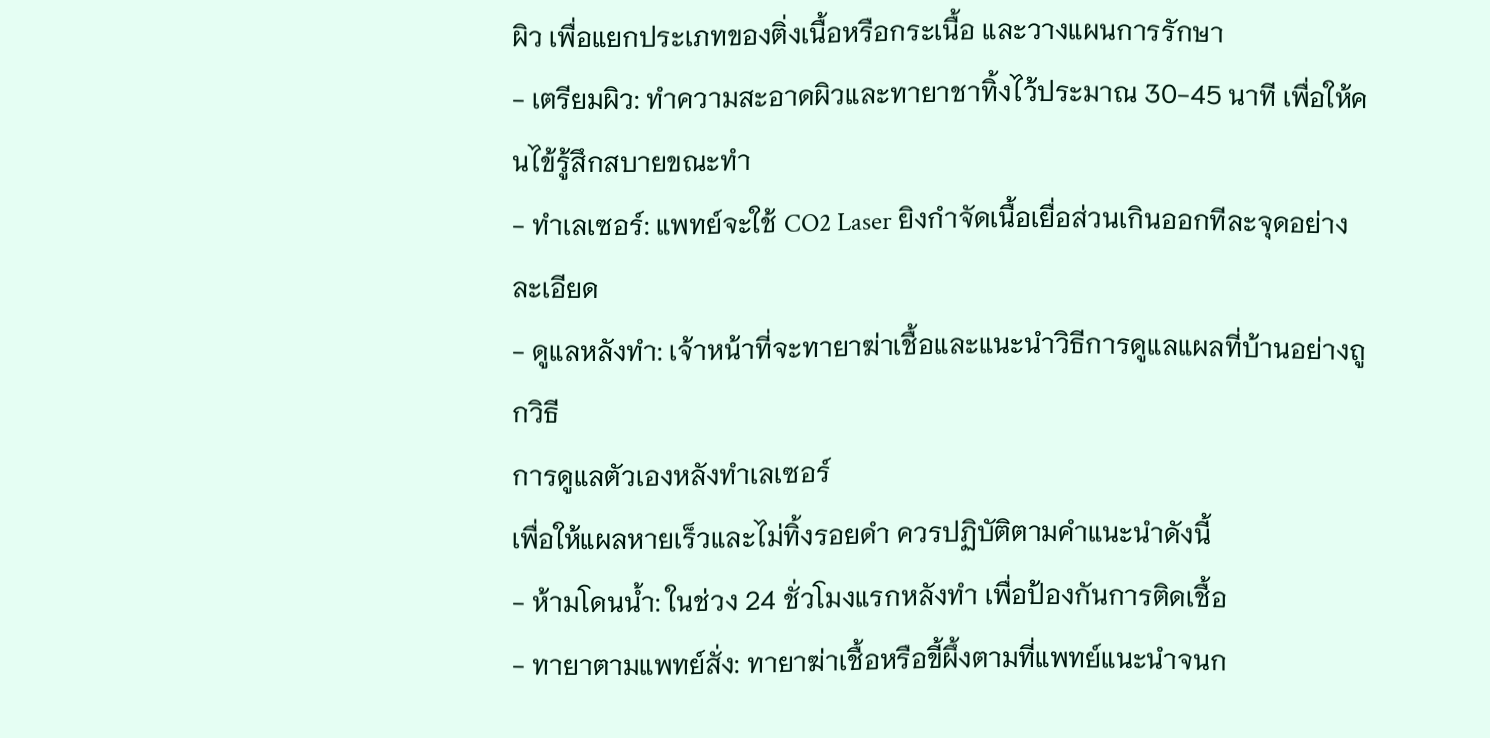ผิว เพื่อแยกประเภทของติ่งเนื้อหรือกระเนื้อ และวางแผนการรักษา
- เตรียมผิว: ทำความสะอาดผิวและทายาชาทิ้งไว้ประมาณ 30-45 นาที เพื่อให้คนไข้รู้สึกสบายขณะทำ
- ทำเลเซอร์: แพทย์จะใช้ CO2 Laser ยิงกำจัดเนื้อเยื่อส่วนเกินออกทีละจุดอย่างละเอียด
- ดูแลหลังทำ: เจ้าหน้าที่จะทายาฆ่าเชื้อและแนะนำวิธีการดูแลแผลที่บ้านอย่างถูกวิธี
การดูแลตัวเองหลังทำเลเซอร์
เพื่อให้แผลหายเร็วและไม่ทิ้งรอยดำ ควรปฏิบัติตามคำแนะนำดังนี้
- ห้ามโดนน้ำ: ในช่วง 24 ชั่วโมงแรกหลังทำ เพื่อป้องกันการติดเชื้อ
- ทายาตามแพทย์สั่ง: ทายาฆ่าเชื้อหรือขี้ผึ้งตามที่แพทย์แนะนำจนก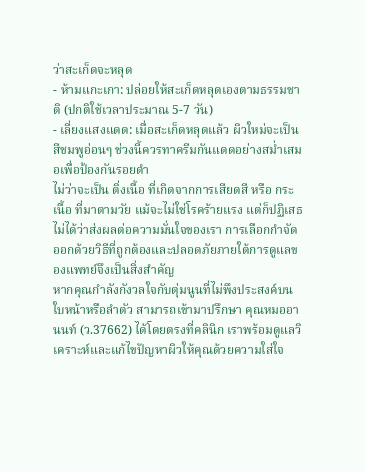ว่าสะเก็ดจะหลุด
- ห้ามแกะเกา: ปล่อยให้สะเก็ดหลุดเองตามธรรมชาติ (ปกติใช้เวลาประมาณ 5-7 วัน)
- เลี่ยงแสงแดด: เมื่อสะเก็ดหลุดแล้ว ผิวใหม่จะเป็นสีชมพูอ่อนๆ ช่วงนี้ควรทาครีมกันแดดอย่างสม่ำเสมอเพื่อป้องกันรอยดำ
ไม่ว่าจะเป็น ติ่งเนื้อ ที่เกิดจากการเสียดสี หรือ กระเนื้อ ที่มาตามวัย แม้จะไม่ใช่โรคร้ายแรง แต่ก็ปฏิเสธไม่ได้ว่าส่งผลต่อความมั่นใจของเรา การเลือกกำจัดออกด้วยวิธีที่ถูกต้องและปลอดภัยภายใต้การดูแลของแพทย์จึงเป็นสิ่งสำคัญ
หากคุณกำลังกังวลใจกับตุ่มนูนที่ไม่พึงประสงค์บนใบหน้าหรือลำตัว สามารถเข้ามาปรึกษา คุณหมออานนท์ (ว.37662) ได้โดยตรงที่คลินิก เราพร้อมดูแลวิเคราะห์และแก้ไขปัญหาผิวให้คุณด้วยความใส่ใจ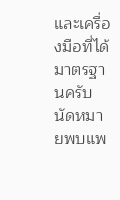และเครื่องมือที่ได้มาตรฐานครับ
นัดหมายพบแพ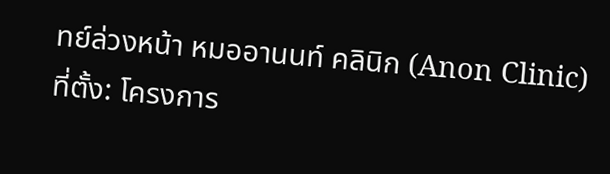ทย์ล่วงหน้า หมออานนท์ คลินิก (Anon Clinic)
ที่ตั้ง: โครงการ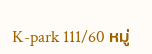K-park 111/60 หมู่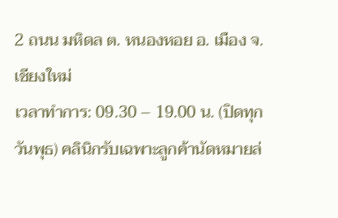2 ถนน มหิดล ต. หนองหอย อ. เมือง จ. เชียงใหม่
เวลาทำการ: 09.30 – 19.00 น. (ปิดทุกวันพุธ) คลินิกรับเฉพาะลูกค้านัดหมายล่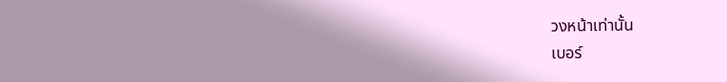วงหน้าเท่านั้น
เบอร์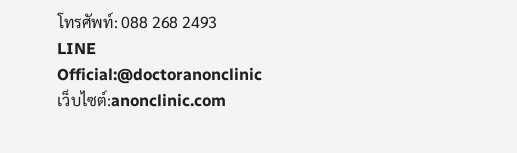โทรศัพท์: 088 268 2493
LINE Official:@doctoranonclinic
เว็บไซต์:anonclinic.com